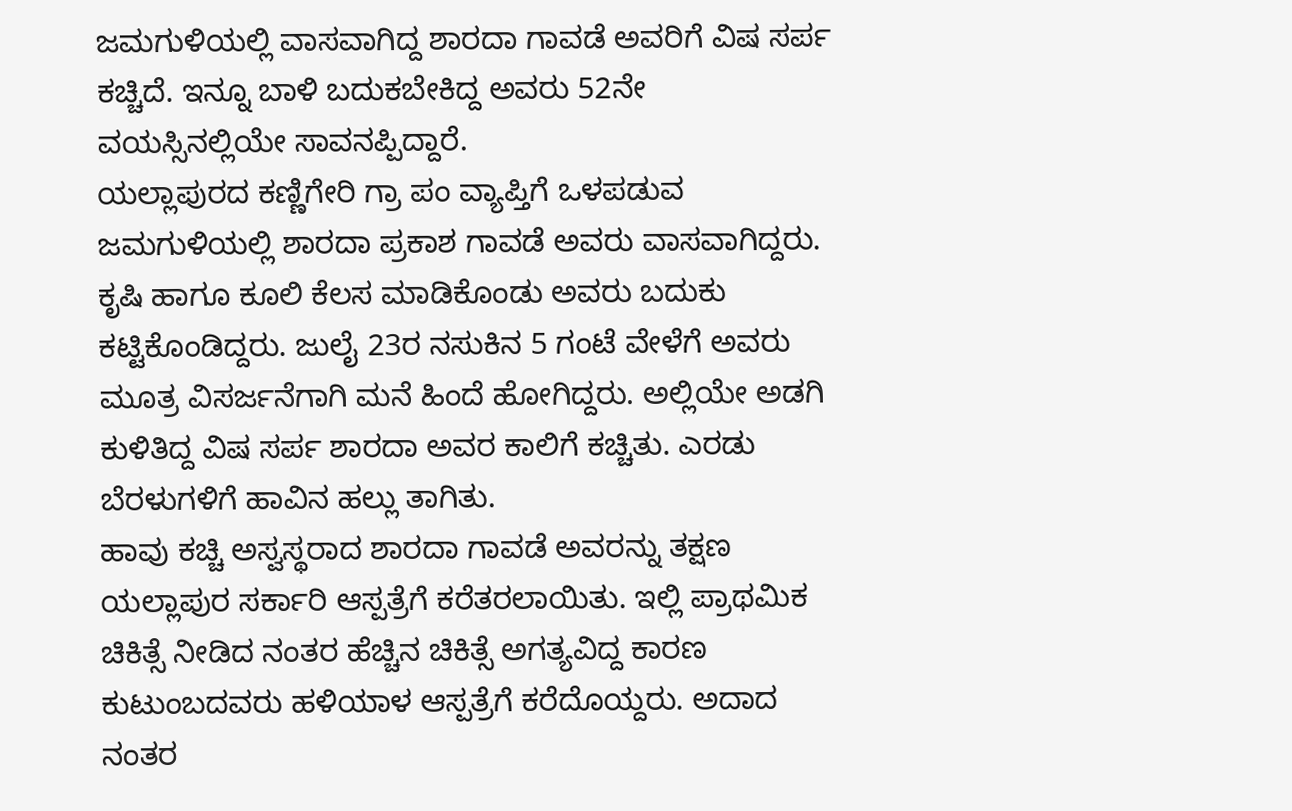ಜಮಗುಳಿಯಲ್ಲಿ ವಾಸವಾಗಿದ್ದ ಶಾರದಾ ಗಾವಡೆ ಅವರಿಗೆ ವಿಷ ಸರ್ಪ ಕಚ್ಚಿದೆ. ಇನ್ನೂ ಬಾಳಿ ಬದುಕಬೇಕಿದ್ದ ಅವರು 52ನೇ ವಯಸ್ಸಿನಲ್ಲಿಯೇ ಸಾವನಪ್ಪಿದ್ದಾರೆ.
ಯಲ್ಲಾಪುರದ ಕಣ್ಣಿಗೇರಿ ಗ್ರಾ ಪಂ ವ್ಯಾಪ್ತಿಗೆ ಒಳಪಡುವ ಜಮಗುಳಿಯಲ್ಲಿ ಶಾರದಾ ಪ್ರಕಾಶ ಗಾವಡೆ ಅವರು ವಾಸವಾಗಿದ್ದರು. ಕೃಷಿ ಹಾಗೂ ಕೂಲಿ ಕೆಲಸ ಮಾಡಿಕೊಂಡು ಅವರು ಬದುಕು ಕಟ್ಟಿಕೊಂಡಿದ್ದರು. ಜುಲೈ 23ರ ನಸುಕಿನ 5 ಗಂಟೆ ವೇಳೆಗೆ ಅವರು ಮೂತ್ರ ವಿಸರ್ಜನೆಗಾಗಿ ಮನೆ ಹಿಂದೆ ಹೋಗಿದ್ದರು. ಅಲ್ಲಿಯೇ ಅಡಗಿ ಕುಳಿತಿದ್ದ ವಿಷ ಸರ್ಪ ಶಾರದಾ ಅವರ ಕಾಲಿಗೆ ಕಚ್ಚಿತು. ಎರಡು ಬೆರಳುಗಳಿಗೆ ಹಾವಿನ ಹಲ್ಲು ತಾಗಿತು.
ಹಾವು ಕಚ್ಚಿ ಅಸ್ವಸ್ಥರಾದ ಶಾರದಾ ಗಾವಡೆ ಅವರನ್ನು ತಕ್ಷಣ ಯಲ್ಲಾಪುರ ಸರ್ಕಾರಿ ಆಸ್ಪತ್ರೆಗೆ ಕರೆತರಲಾಯಿತು. ಇಲ್ಲಿ ಪ್ರಾಥಮಿಕ ಚಿಕಿತ್ಸೆ ನೀಡಿದ ನಂತರ ಹೆಚ್ಚಿನ ಚಿಕಿತ್ಸೆ ಅಗತ್ಯವಿದ್ದ ಕಾರಣ ಕುಟುಂಬದವರು ಹಳಿಯಾಳ ಆಸ್ಪತ್ರೆಗೆ ಕರೆದೊಯ್ದರು. ಅದಾದ ನಂತರ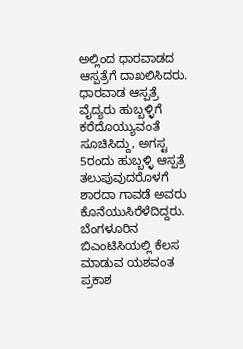ಅಲ್ಲಿಂದ ಧಾರವಾಡದ ಆಸ್ಪತ್ರೆಗೆ ದಾಖಲಿಸಿದರು. ಧಾರವಾಡ ಆಸ್ಪತ್ರೆ ವೈದ್ಯರು ಹುಬ್ಬಳ್ಳಿಗೆ ಕರೆದೊಯ್ಯುವಂತೆ ಸೂಚಿಸಿದ್ದು, ಅಗಸ್ಟ 5ರಂದು ಹುಬ್ಬಳ್ಳಿ ಆಸ್ಪತ್ರೆ ತಲುಪುವುದರೊಳಗೆ ಶಾರದಾ ಗಾವಡೆ ಅವರು ಕೊನೆಯುಸಿರೆಳೆದಿದ್ದರು.
ಬೆಂಗಳೂರಿನ ಬಿಎಂಟಿಸಿಯಲ್ಲಿ ಕೆಲಸ ಮಾಡುವ ಯಶವಂತ ಪ್ರಕಾಶ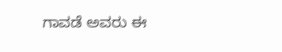ಗಾವಡೆ ಅವರು ಈ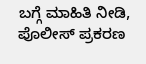ಬಗ್ಗೆ ಮಾಹಿತಿ ನೀಡಿ, ಪೊಲೀಸ್ ಪ್ರಕರಣ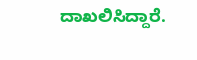ದಾಖಲಿಸಿದ್ದಾರೆ.